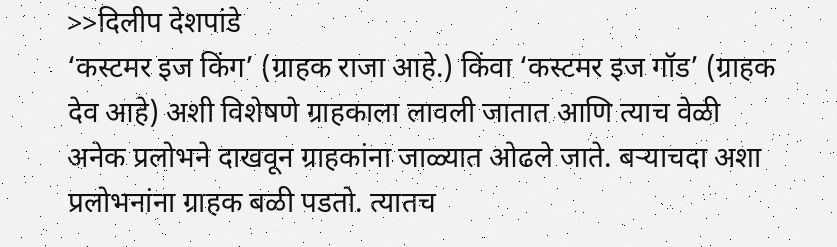>>दिलीप देशपांडे
‘कस्टमर इज किंग’ (ग्राहक राजा आहे.) किंवा ‘कस्टमर इज गॉड’ (ग्राहक देव आहे) अशी विशेषणे ग्राहकाला लावली जातात आणि त्याच वेळी अनेक प्रलोभने दाखवून ग्राहकांना जाळ्यात ओढले जाते. बऱ्याचदा अशा प्रलोभनांना ग्राहक बळी पडतो. त्यातच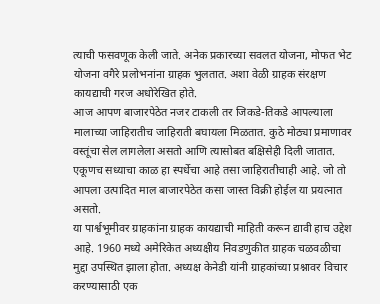त्याची फसवणूक केली जाते. अनेक प्रकारच्या सवलत योजना, मोफत भेट योजना वगैरे प्रलोभनांना ग्राहक भुलतात. अशा वेळी ग्राहक संरक्षण कायद्याची गरज अधोरेखित होते.
आज आपण बाजारपेठेत नजर टाकली तर जिकडे-तिकडे आपल्याला मालाच्या जाहिरातीच जाहिराती बघायला मिळतात. कुठे मोठ्या प्रमाणावर वस्तूंचा सेल लागलेला असतो आणि त्यासोबत बक्षिसेही दिली जातात. एकूणच सध्याचा काळ हा स्पर्धेचा आहे तसा जाहिरातीचाही आहे. जो तो आपला उत्पादित माल बाजारपेठेत कसा जास्त विक्री होईल या प्रयत्नात असतो.
या पार्श्वभूमीवर ग्राहकांना ग्राहक कायद्याची माहिती करून द्यावी हाच उद्देश आहे. 1960 मध्ये अमेरिकेत अध्यक्षीय निवडणुकीत ग्राहक चळवळीचा मुद्दा उपस्थित झाला होता. अध्यक्ष केनेडी यांनी ग्राहकांच्या प्रश्नावर विचार करण्यासाठी एक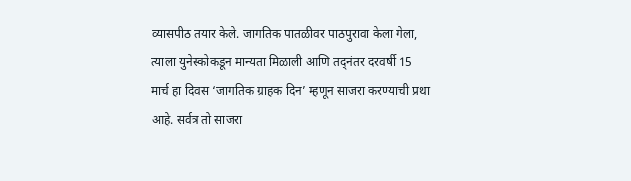व्यासपीठ तयार केले. जागतिक पातळीवर पाठपुरावा केला गेला, त्याला युनेस्कोकडून मान्यता मिळाली आणि तद्नंतर दरवर्षी 15 मार्च हा दिवस ‘जागतिक ग्राहक दिन’ म्हणून साजरा करण्याची प्रथा आहे. सर्वत्र तो साजरा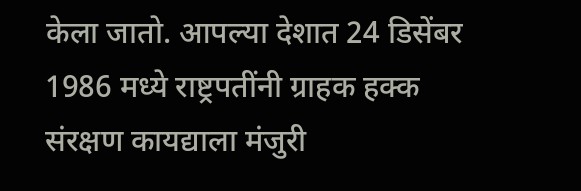केला जातो. आपल्या देशात 24 डिसेंबर 1986 मध्ये राष्ट्रपतींनी ग्राहक हक्क संरक्षण कायद्याला मंजुरी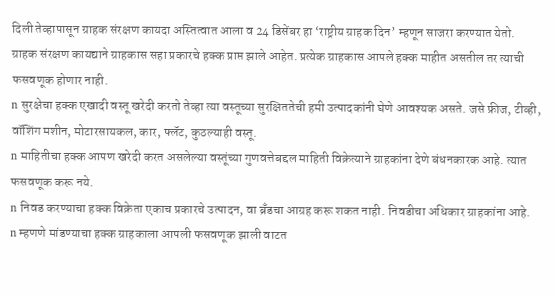दिली तेव्हापासून ग्राहक संरक्षण कायदा अस्तित्वात आला व 24 डिसेंबर हा ‘राष्ट्रीय ग्राहक दिन’ म्हणून साजरा करण्यात येतो.
ग्राहक संरक्षण कायद्याने ग्राहकास सहा प्रकारचे हक्क प्राप्त झाले आहेत. प्रत्येक ग्राहकास आपले हक्क माहीत असतील तर त्याची फसवणूक होणार नाही.
n सुरक्षेचा हक्क एखादी वस्तू खरेदी करतो तेव्हा त्या वस्तूच्या सुरक्षिततेची हमी उत्पादकांनी घेणे आवश्यक असते. जसे फ्रीज, टीव्ही, वॉशिंग मशीन, मोटारसायकल, कार, फ्लॅट, कुठल्याही वस्तू.
n माहितीचा हक्क आपण खरेदी करत असलेल्या वस्तूंच्या गुणवत्तेबद्दल माहिती विक्रेत्याने ग्राहकांना देणे बंधनकारक आहे. त्यात फसवणूक करू नये.
n निवड करण्याचा हक्क विक्रेता एकाच प्रकारचे उत्पादन, वा ब्रँडचा आग्रह करू शकत नाही. निवडीचा अधिकार ग्राहकांना आहे.
n म्हणणे मांडण्याचा हक्क ग्राहकाला आपली फसवणूक झाली वाटत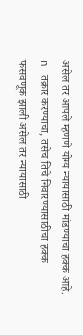असेल तर आपले म्हणणे योग्य न्यायासाठी मांडण्याचा हक्क आहे.
n तक्रार करण्याचा, तसेच तिचे निवारण्यासाठीचा हक्क
फसवणूक झाली असेल तर न्यायासाठी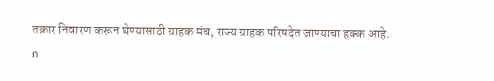तक्रार निवारण करून घेण्यासाठी ग्राहक मंच, राज्य ग्राहक परिषदेत जाण्याचा हक्क आहे.
n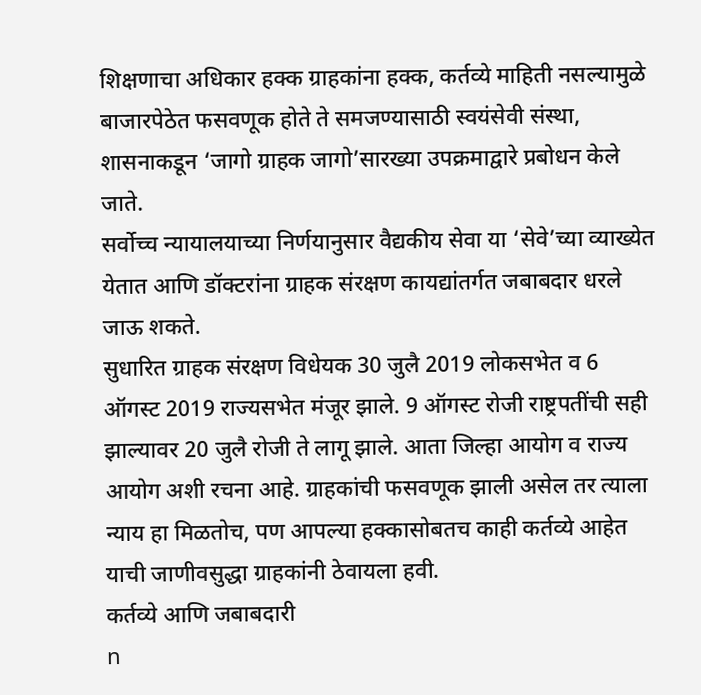शिक्षणाचा अधिकार हक्क ग्राहकांना हक्क, कर्तव्ये माहिती नसल्यामुळे बाजारपेठेत फसवणूक होते ते समजण्यासाठी स्वयंसेवी संस्था, शासनाकडून ‘जागो ग्राहक जागो’सारख्या उपक्रमाद्वारे प्रबोधन केले जाते.
सर्वोच्च न्यायालयाच्या निर्णयानुसार वैद्यकीय सेवा या ‘सेवे’च्या व्याख्येत येतात आणि डॉक्टरांना ग्राहक संरक्षण कायद्यांतर्गत जबाबदार धरले जाऊ शकते.
सुधारित ग्राहक संरक्षण विधेयक 30 जुलै 2019 लोकसभेत व 6 ऑगस्ट 2019 राज्यसभेत मंजूर झाले. 9 ऑगस्ट रोजी राष्ट्रपतींची सही झाल्यावर 20 जुलै रोजी ते लागू झाले. आता जिल्हा आयोग व राज्य आयोग अशी रचना आहे. ग्राहकांची फसवणूक झाली असेल तर त्याला न्याय हा मिळतोच, पण आपल्या हक्कासोबतच काही कर्तव्ये आहेत याची जाणीवसुद्धा ग्राहकांनी ठेवायला हवी.
कर्तव्ये आणि जबाबदारी
n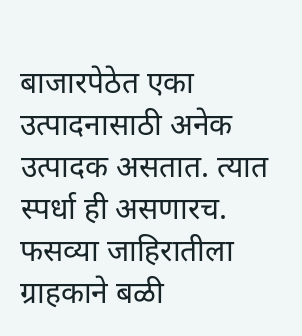बाजारपेठेत एका उत्पादनासाठी अनेक उत्पादक असतात. त्यात स्पर्धा ही असणारच. फसव्या जाहिरातीला ग्राहकाने बळी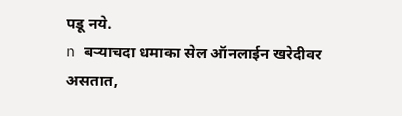पडू नये.
n बऱ्याचदा धमाका सेल ऑनलाईन खरेदीवर असतात,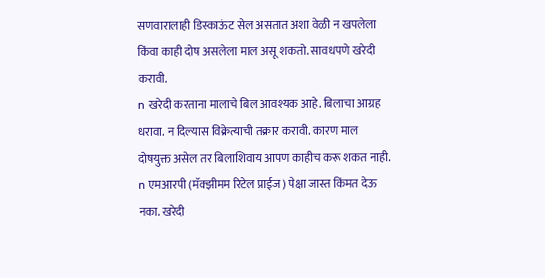सणवारालाही डिस्काऊंट सेल असतात अशा वेळी न खपलेला किंवा काही दोष असलेला माल असू शकतो. सावधपणे खरेदी करावी.
n खरेदी करताना मालाचे बिल आवश्यक आहे. बिलाचा आग्रह धरावा. न दिल्यास विक्रेत्याची तक्रार करावी. कारण माल दोषयुक्त असेल तर बिलाशिवाय आपण काहीच करू शकत नाही.
n एमआरपी (मॅक्झीमम रिटेल प्राईज) पेक्षा जास्त किंमत देऊ नका. खरेदी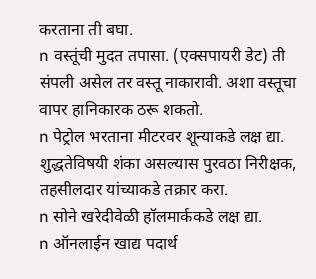करताना ती बघा.
n वस्तूंची मुदत तपासा. (एक्सपायरी डेट) ती संपली असेल तर वस्तू नाकारावी. अशा वस्तूचा वापर हानिकारक ठरू शकतो.
n पेट्रोल भरताना मीटरवर शून्याकडे लक्ष द्या. शुद्धतेविषयी शंका असल्यास पुरवठा निरीक्षक, तहसीलदार यांच्याकडे तक्रार करा.
n सोने खरेदीवेळी हॉलमार्ककडे लक्ष द्या.
n ऑनलाईन खाद्य पदार्थ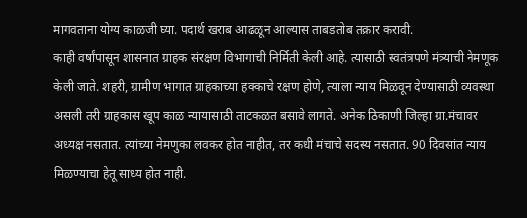मागवताना योग्य काळजी घ्या. पदार्थ खराब आढळून आल्यास ताबडतोब तक्रार करावी.
काही वर्षांपासून शासनात ग्राहक संरक्षण विभागाची निर्मिती केली आहे. त्यासाठी स्वतंत्रपणे मंत्र्याची नेमणूक केली जाते. शहरी, ग्रामीण भागात ग्राहकाच्या हक्काचे रक्षण होणे, त्याला न्याय मिळवून देण्यासाठी व्यवस्था असली तरी ग्राहकास खूप काळ न्यायासाठी ताटकळत बसावे लागते. अनेक ठिकाणी जिल्हा ग्रा.मंचावर अध्यक्ष नसतात. त्यांच्या नेमणुका लवकर होत नाहीत, तर कधी मंचाचे सदस्य नसतात. 90 दिवसांत न्याय मिळण्याचा हेतू साध्य होत नाही.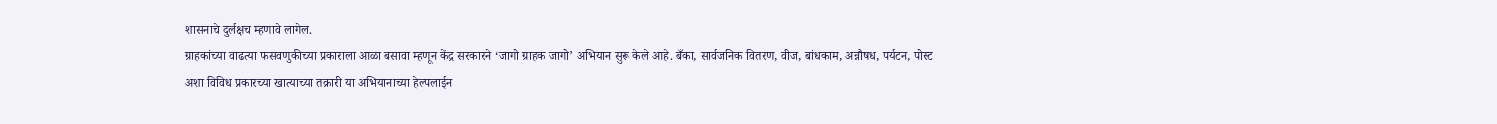शासनाचे दुर्लक्षच म्हणावे लागेल.
ग्राहकांच्या वाढत्या फसवणुकीच्या प्रकाराला आळा बसावा म्हणून केंद्र सरकारने ‘जागो ग्राहक जागो’ अभियान सुरू केले आहे. बँका, सार्वजनिक वितरण, वीज, बांधकाम, अन्नौषध, पर्यटन, पोस्ट अशा विविध प्रकारच्या खात्याच्या तक्रारी या अभियानाच्या हेल्पलाईन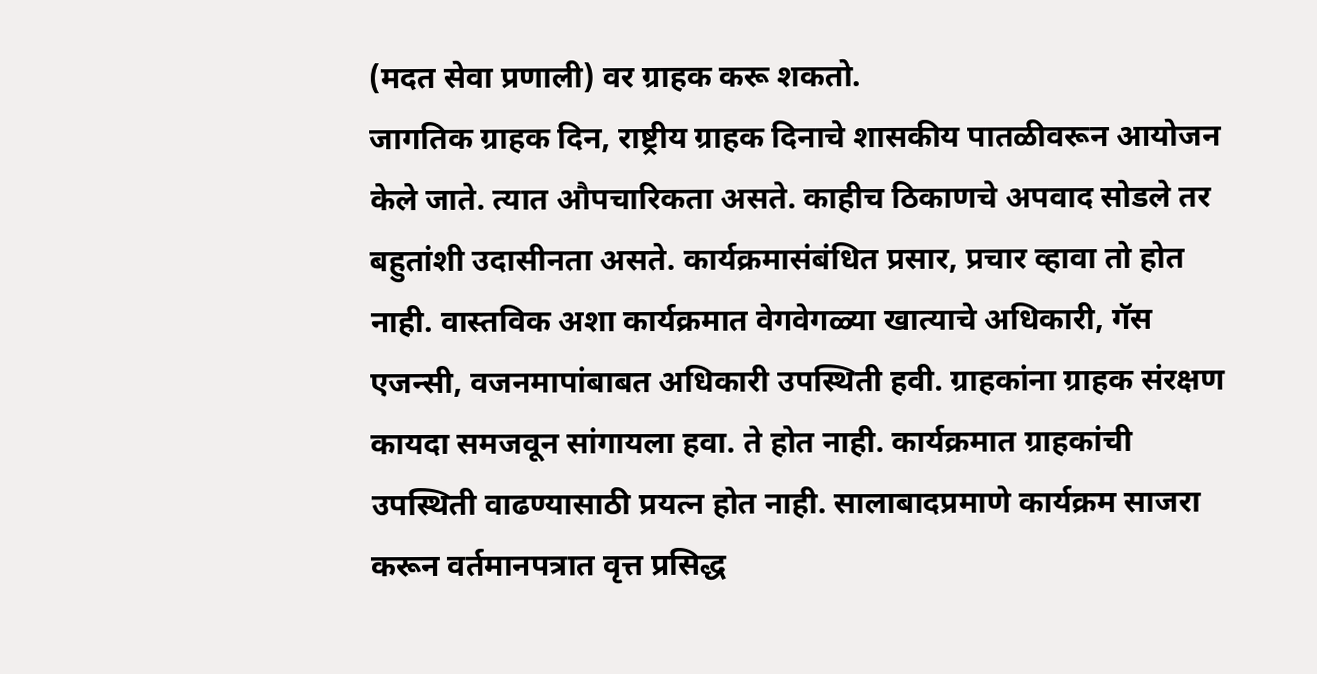(मदत सेवा प्रणाली) वर ग्राहक करू शकतो.
जागतिक ग्राहक दिन, राष्ट्रीय ग्राहक दिनाचे शासकीय पातळीवरून आयोजन केले जाते. त्यात औपचारिकता असते. काहीच ठिकाणचे अपवाद सोडले तर बहुतांशी उदासीनता असते. कार्यक्रमासंबंधित प्रसार, प्रचार व्हावा तो होत नाही. वास्तविक अशा कार्यक्रमात वेगवेगळ्या खात्याचे अधिकारी, गॅस एजन्सी, वजनमापांबाबत अधिकारी उपस्थिती हवी. ग्राहकांना ग्राहक संरक्षण कायदा समजवून सांगायला हवा. ते होत नाही. कार्यक्रमात ग्राहकांची उपस्थिती वाढण्यासाठी प्रयत्न होत नाही. सालाबादप्रमाणे कार्यक्रम साजरा करून वर्तमानपत्रात वृत्त प्रसिद्ध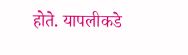होते. यापलीकडे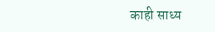काही साध्य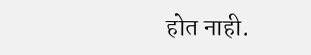होत नाही.